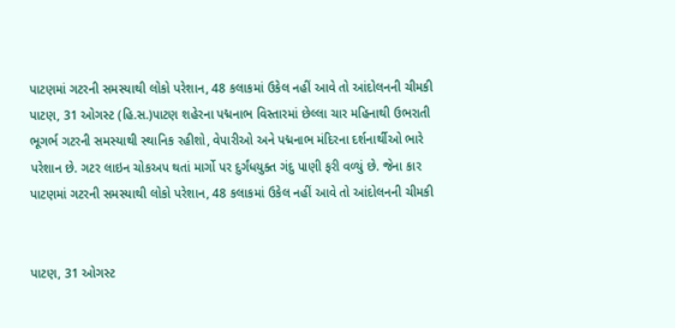પાટણમાં ગટરની સમસ્યાથી લોકો પરેશાન, 48 કલાકમાં ઉકેલ નહીં આવે તો આંદોલનની ચીમકી
પાટણ, 31 ઓગસ્ટ (હિ.સ.)પાટણ શહેરના પદ્મનાભ વિસ્તારમાં છેલ્લા ચાર મહિનાથી ઉભરાતી ભૂગર્ભ ગટરની સમસ્યાથી સ્થાનિક રહીશો, વેપારીઓ અને પદ્મનાભ મંદિરના દર્શનાર્થીઓ ભારે પરેશાન છે. ગટર લાઇન ચોકઅપ થતાં માર્ગો પર દુર્ગંધયુક્ત ગંદુ પાણી ફરી વળ્યું છે. જેના કાર
પાટણમાં ગટરની સમસ્યાથી લોકો પરેશાન, 48 કલાકમાં ઉકેલ નહીં આવે તો આંદોલનની ચીમકી


પાટણ, 31 ઓગસ્ટ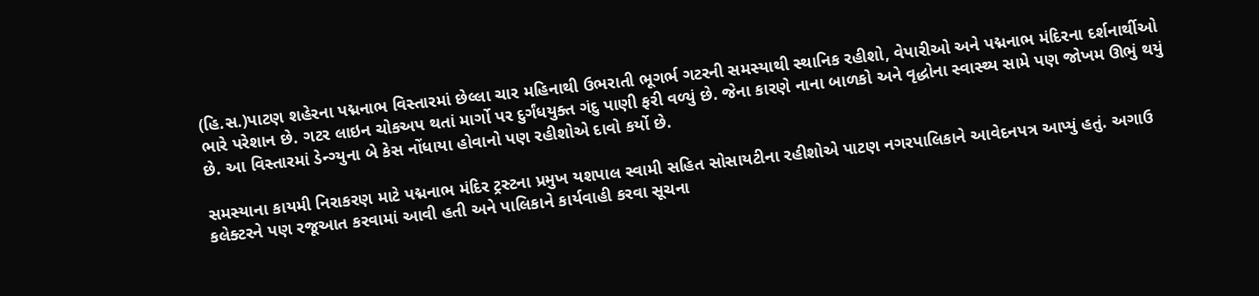(હિ.સ.)પાટણ શહેરના પદ્મનાભ વિસ્તારમાં છેલ્લા ચાર મહિનાથી ઉભરાતી ભૂગર્ભ ગટરની સમસ્યાથી સ્થાનિક રહીશો, વેપારીઓ અને પદ્મનાભ મંદિરના દર્શનાર્થીઓ ભારે પરેશાન છે. ગટર લાઇન ચોકઅપ થતાં માર્ગો પર દુર્ગંધયુક્ત ગંદુ પાણી ફરી વળ્યું છે. જેના કારણે નાના બાળકો અને વૃદ્ધોના સ્વાસ્થ્ય સામે પણ જોખમ ઊભું થયું છે. આ વિસ્તારમાં ડેન્ગ્યુના બે કેસ નોંધાયા હોવાનો પણ રહીશોએ દાવો કર્યો છે.

સમસ્યાના કાયમી નિરાકરણ માટે પદ્મનાભ મંદિર ટ્રસ્ટના પ્રમુખ યશપાલ સ્વામી સહિત સોસાયટીના રહીશોએ પાટણ નગરપાલિકાને આવેદનપત્ર આપ્યું હતું. અગાઉ કલેક્ટરને પણ રજૂઆત કરવામાં આવી હતી અને પાલિકાને કાર્યવાહી કરવા સૂચના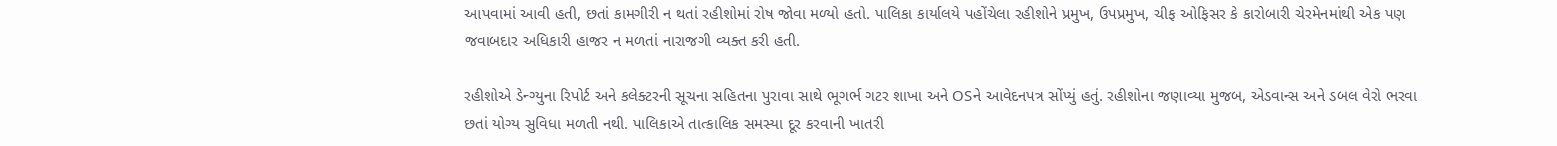આપવામાં આવી હતી, છતાં કામગીરી ન થતાં રહીશોમાં રોષ જોવા મળ્યો હતો. પાલિકા કાર્યાલયે પહોંચેલા રહીશોને પ્રમુખ, ઉપપ્રમુખ, ચીફ ઓફિસર કે કારોબારી ચેરમેનમાંથી એક પણ જવાબદાર અધિકારી હાજર ન મળતાં નારાજગી વ્યક્ત કરી હતી.

રહીશોએ ડેન્ગ્યુના રિપોર્ટ અને કલેક્ટરની સૂચના સહિતના પુરાવા સાથે ભૂગર્ભ ગટર શાખા અને OSને આવેદનપત્ર સોંપ્યું હતું. રહીશોના જણાવ્યા મુજબ, એડવાન્સ અને ડબલ વેરો ભરવા છતાં યોગ્ય સુવિધા મળતી નથી. પાલિકાએ તાત્કાલિક સમસ્યા દૂર કરવાની ખાતરી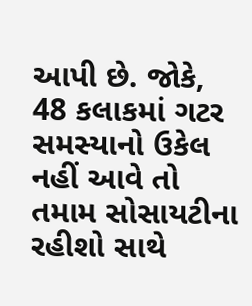આપી છે. જોકે, 48 કલાકમાં ગટર સમસ્યાનો ઉકેલ નહીં આવે તો તમામ સોસાયટીના રહીશો સાથે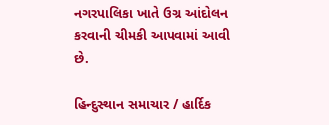નગરપાલિકા ખાતે ઉગ્ર આંદોલન કરવાની ચીમકી આપવામાં આવી છે.

હિન્દુસ્થાન સમાચાર / હાર્દિક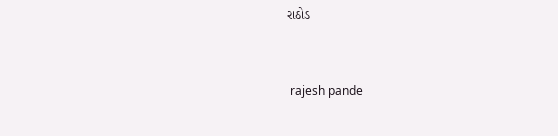રાઠોડ


 rajesh pande